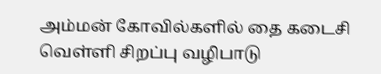அம்மன் கோவில்களில் தை கடைசி வெள்ளி சிறப்பு வழிபாடு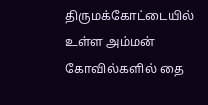திருமக்கோட்டையில் உள்ள அம்மன் கோவில்களில் தை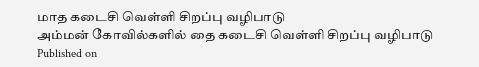மாத கடைசி வெள்ளி சிறப்பு வழிபாடு
அம்மன் கோவில்களில் தை கடைசி வெள்ளி சிறப்பு வழிபாடு
Published on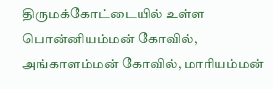திருமக்கோட்டையில் உள்ள பொன்னியம்மன் கோவில், அங்காளம்மன் கோவில், மாரியம்மன்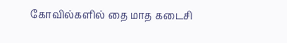கோவில்களில் தை மாத கடைசி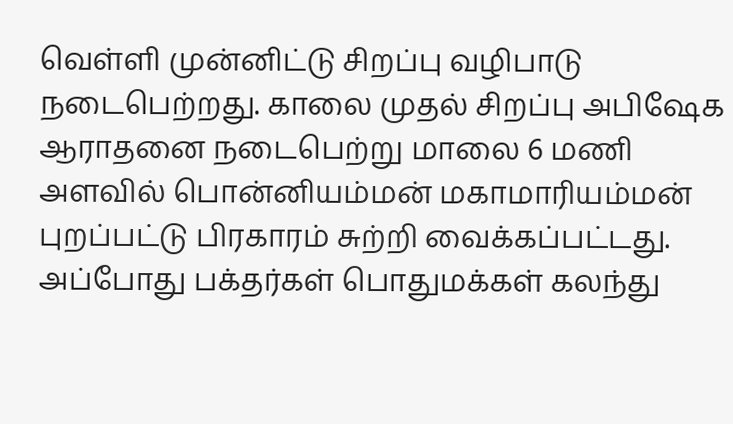வெள்ளி முன்னிட்டு சிறப்பு வழிபாடு நடைபெற்றது. காலை முதல் சிறப்பு அபிஷேக ஆராதனை நடைபெற்று மாலை 6 மணி அளவில் பொன்னியம்மன் மகாமாரியம்மன் புறப்பட்டு பிரகாரம் சுற்றி வைக்கப்பட்டது. அப்போது பக்தர்கள் பொதுமக்கள் கலந்து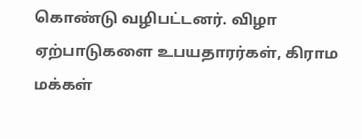கொண்டு வழிபட்டனர். விழா ஏற்பாடுகளை உபயதாரர்கள், கிராம மக்கள்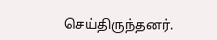செய்திருந்தனர்.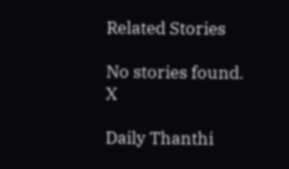Related Stories

No stories found.
X

Daily Thanthi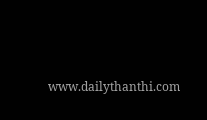www.dailythanthi.com